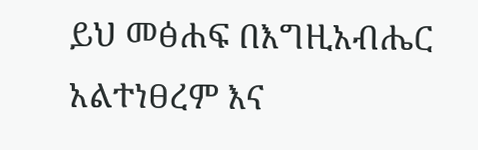ይህ መፅሐፍ በእግዚአብሔር አልተነፀረም እና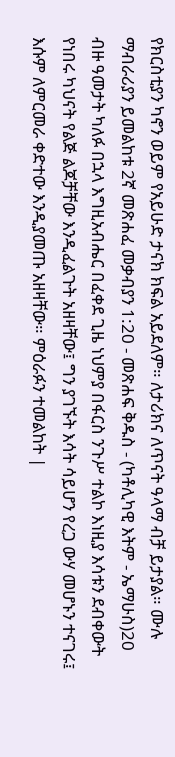የክርስቲያን ካኖን ወይም የአይሁድ ታናክ ክፍል አይደለም። ለታሪክና ለጥናት ዓላማ ብቻ ይታያል። ሙሉ ማብራሪያን ይመልከቱ 2ኛ መጽሐፈ መቃብያን 1:20 - መጽሐፍ ቅዱስ - (ካቶሊካዊ እትም - ኤማሁስ)20 ብዙ ዓመታት ካለፉ በኋላ እግዚአብሔር በፈቀደ ጊዜ ነህምያ በፋርስ ንጉሥ ተልኮ እነዚያ እሳቱን ደብቀውት የነበሩ ካህናት የልጅ ልጆቻቸው እንዲፈልጉት አዘዛቸው፤ ግን ያገኙት እሳት ሳይሆን የረጋ ውሃ መሆኑን ተናገሩ፤ እሱም ለምርመራ ቀድተው እንዲያመጡ አዘዛቸው። ምዕራፉን ተመልከት |